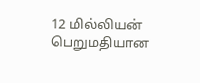12 மில்லியன் பெறுமதியான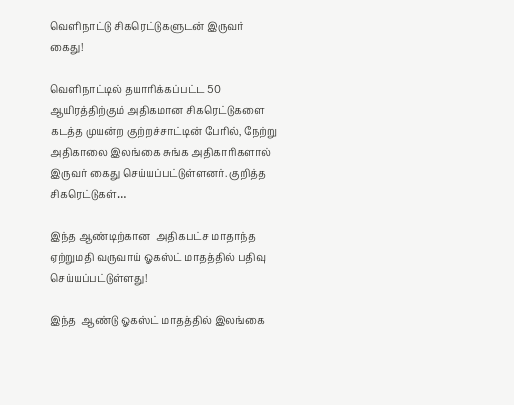வெளிநாட்டு சிகரெட்டுகளுடன் இருவர் கைது!

வெளிநாட்டில் தயாரிக்கப்பட்ட 50 ஆயிரத்திற்கும் அதிகமான சிகரெட்டுகளை கடத்த முயன்ற குற்றச்சாட்டின் பேரில், நேற்று அதிகாலை இலங்கை சுங்க அதிகாரிகளால் இருவர் கைது செய்யப்பட்டுள்ளனர். குறித்த  சிகரெட்டுகள்…

இந்த ஆண்டிற்கான  அதிகபட்ச மாதாந்த ஏற்றுமதி வருவாய் ஓகஸ்ட் மாதத்தில் பதிவு செய்யப்பட்டுள்ளது!

இந்த  ஆண்டு ஓகஸ்ட் மாதத்தில் இலங்கை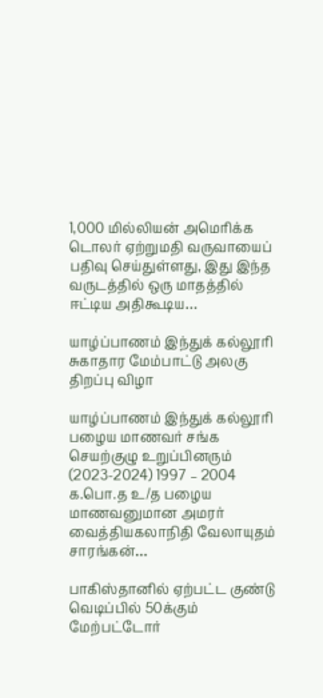1,000 மில்லியன் அமெரிக்க டொலர் ஏற்றுமதி வருவாயைப் பதிவு செய்துள்ளது, இது இந்த வருடத்தில் ஒரு மாதத்தில் ஈட்டிய அதிகூடிய…

யாழ்ப்பாணம் இந்துக் கல்லூரி சுகாதார மேம்பாட்டு அலகு திறப்பு விழா

யாழ்ப்பாணம் இந்துக் கல்லூரி பழைய மாணவர் சங்க செயற்குழு உறுப்பினரும் (2023-2024) 1997 – 2004 க.பொ.த உ/த பழைய மாணவனுமான அமரர் வைத்தியகலாநிதி வேலாயுதம் சாரங்கன்…

பாகிஸ்தானில் ஏற்பட்ட குண்டு வெடிப்பில் 50க்கும் மேற்பட்டோர்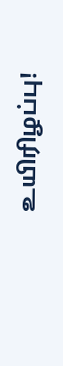உயிரிழப்பு!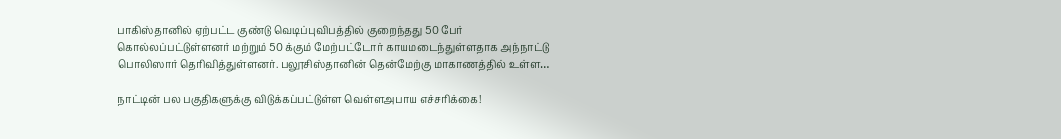பாகிஸ்தானில் ஏற்பட்ட குண்டு வெடிப்புவிபத்தில் குறைந்தது 50 பேர் கொல்லப்பட்டுள்ளனர் மற்றும் 50 க்கும் மேற்பட்டோர் காயமடைந்துள்ளதாக அந்நாட்டு  பொலிஸார் தெரிவித்துள்ளனர். பலூசிஸ்தானின் தென்மேற்கு மாகாணத்தில் உள்ள…

நாட்டின் பல பகுதிகளுக்கு விடுக்கப்பட்டுள்ள வெள்ளஅபாய எச்சரிக்கை!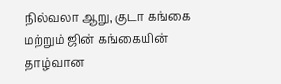நில்வலா ஆறு, குடா கங்கை மற்றும் ஜின் கங்கையின் தாழ்வான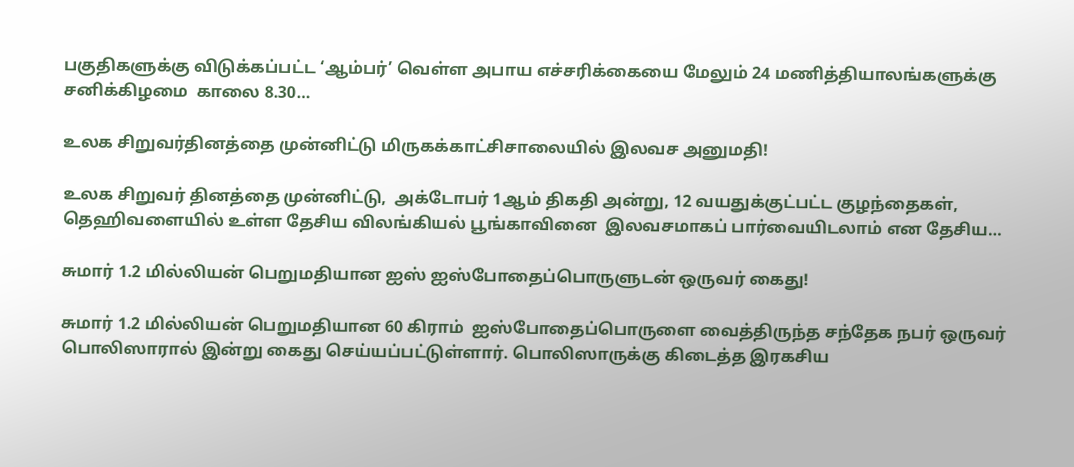பகுதிகளுக்கு விடுக்கப்பட்ட ‘ஆம்பர்’ வெள்ள அபாய எச்சரிக்கையை மேலும் 24 மணித்தியாலங்களுக்கு சனிக்கிழமை  காலை 8.30…

உலக சிறுவர்தினத்தை முன்னிட்டு மிருகக்காட்சிசாலையில் இலவச அனுமதி!

உலக சிறுவர் தினத்தை முன்னிட்டு,  அக்டோபர் 1ஆம் திகதி அன்று, 12 வயதுக்குட்பட்ட குழந்தைகள், தெஹிவளையில் உள்ள தேசிய விலங்கியல் பூங்காவினை  இலவசமாகப் பார்வையிடலாம் என தேசிய…

சுமார் 1.2 மில்லியன் பெறுமதியான ஐஸ் ஐஸ்போதைப்பொருளுடன் ஒருவர் கைது!

சுமார் 1.2 மில்லியன் பெறுமதியான 60 கிராம்  ஐஸ்போதைப்பொருளை வைத்திருந்த சந்தேக நபர் ஒருவர் பொலிஸாரால் இன்று கைது செய்யப்பட்டுள்ளார். பொலிஸாருக்கு கிடைத்த இரகசிய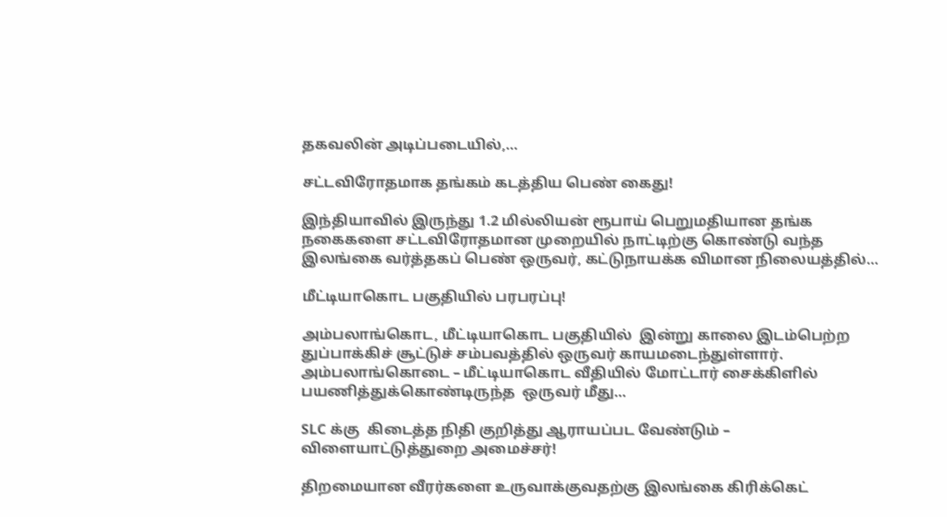தகவலின் அடிப்படையில்,…

சட்டவிரோதமாக தங்கம் கடத்திய பெண் கைது!

இந்தியாவில் இருந்து 1.2 மில்லியன் ரூபாய் பெறுமதியான தங்க நகைகளை சட்டவிரோதமான முறையில் நாட்டிற்கு கொண்டு வந்த இலங்கை வர்த்தகப் பெண் ஒருவர், கட்டுநாயக்க விமான நிலையத்தில்…

மீட்டியாகொட பகுதியில் பரபரப்பு!

அம்பலாங்கொட, மீட்டியாகொட பகுதியில்  இன்று காலை இடம்பெற்ற துப்பாக்கிச் சூட்டுச் சம்பவத்தில் ஒருவர் காயமடைந்துள்ளார். அம்பலாங்கொடை – மீட்டியாகொட வீதியில் மோட்டார் சைக்கிளில் பயணித்துக்கொண்டிருந்த  ஒருவர் மீது…

SLC க்கு  கிடைத்த நிதி குறித்து ஆராயப்பட வேண்டும் – விளையாட்டுத்துறை அமைச்சர்!

திறமையான வீரர்களை உருவாக்குவதற்கு இலங்கை கிரிக்கெட்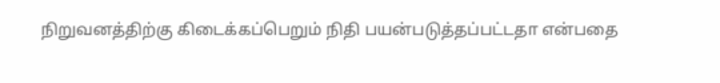நிறுவனத்திற்கு கிடைக்கப்பெறும் நிதி பயன்படுத்தப்பட்டதா என்பதை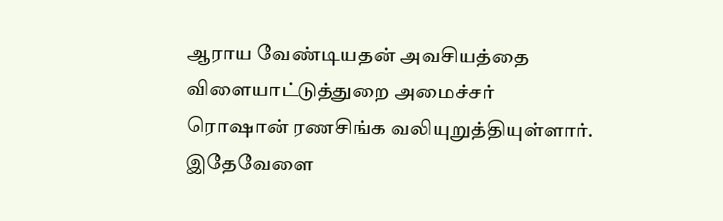ஆராய வேண்டியதன் அவசியத்தை விளையாட்டுத்துறை அமைச்சர் ரொஷான் ரணசிங்க வலியுறுத்தியுள்ளார். இதேவேளை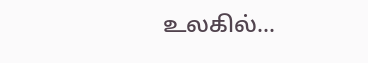உலகில்…